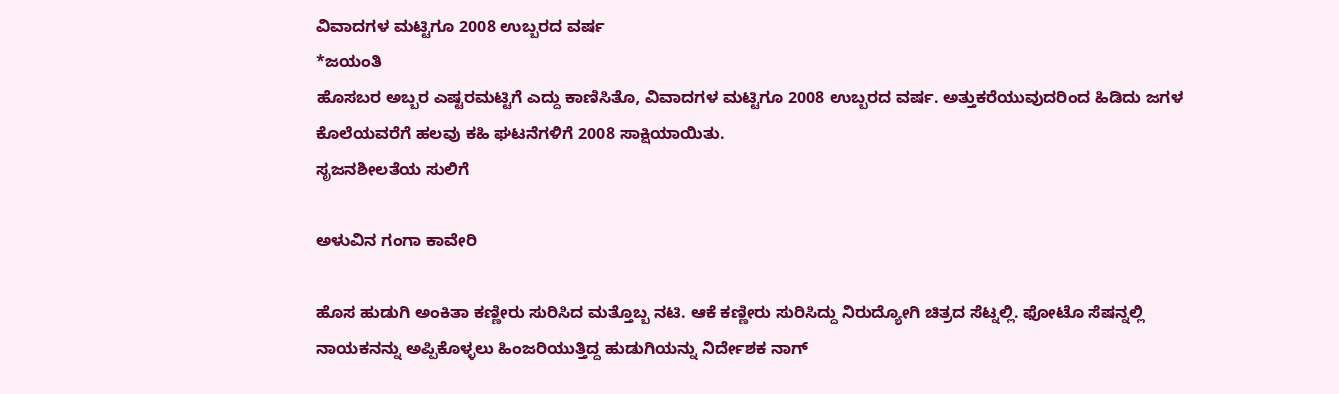ವಿವಾದಗಳ ಮಟ್ಟಿಗೂ 2008 ಉಬ್ಬರದ ವರ್ಷ
*ಜಯಂತಿ
ಹೊಸಬರ ಅಬ್ಬರ ಎಷ್ಟರಮಟ್ಟಿಗೆ ಎದ್ದು ಕಾಣಿಸಿತೊ, ವಿವಾದಗಳ ಮಟ್ಟಿಗೂ 2008 ಉಬ್ಬರದ ವರ್ಷ. ಅತ್ತುಕರೆಯುವುದರಿಂದ ಹಿಡಿದು ಜಗಳ ಕೊಲೆಯವರೆಗೆ ಹಲವು ಕಹಿ ಘಟನೆಗಳಿಗೆ 2008 ಸಾಕ್ಷಿಯಾಯಿತು.
ಸೃಜನಶೀಲತೆಯ ಸುಲಿಗೆ

ಅಳುವಿನ ಗಂಗಾ ಕಾವೇರಿ

ಹೊಸ ಹುಡುಗಿ ಅಂಕಿತಾ ಕಣ್ಣೀರು ಸುರಿಸಿದ ಮತ್ತೊಬ್ಬ ನಟಿ. ಆಕೆ ಕಣ್ಣೀರು ಸುರಿಸಿದ್ದು ನಿರುದ್ಯೋಗಿ ಚಿತ್ರದ ಸೆಟ್ನಲ್ಲಿ. ಫೋಟೊ ಸೆಷನ್ನಲ್ಲಿ ನಾಯಕನನ್ನು ಅಪ್ಪಿಕೊಳ್ಳಲು ಹಿಂಜರಿಯುತ್ತಿದ್ದ ಹುಡುಗಿಯನ್ನು ನಿರ್ದೇಶಕ ನಾಗ್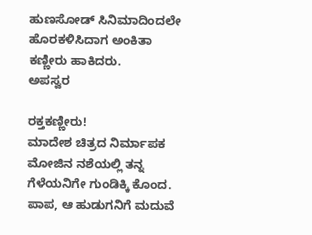ಹುಣಸೋಡ್ ಸಿನಿಮಾದಿಂದಲೇ ಹೊರಕಳಿಸಿದಾಗ ಅಂಕಿತಾ ಕಣ್ಣೀರು ಹಾಕಿದರು.
ಅಪಸ್ವರ

ರಕ್ತಕಣ್ಣೀರು!
ಮಾದೇಶ ಚಿತ್ರದ ನಿರ್ಮಾಪಕ ಮೋಜಿನ ನಶೆಯಲ್ಲಿ ತನ್ನ ಗೆಳೆಯನಿಗೇ ಗುಂಡಿಕ್ಕಿ ಕೊಂದ. ಪಾಪ, ಆ ಹುಡುಗನಿಗೆ ಮದುವೆ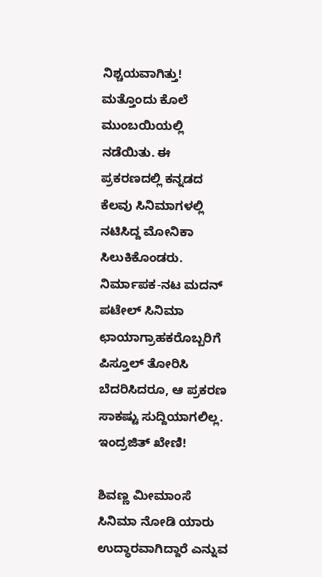ನಿಶ್ಚಯವಾಗಿತ್ತು! ಮತ್ತೊಂದು ಕೊಲೆ ಮುಂಬಯಿಯಲ್ಲಿ ನಡೆಯಿತು. ಈ ಪ್ರಕರಣದಲ್ಲಿ ಕನ್ನಡದ ಕೆಲವು ಸಿನಿಮಾಗಳಲ್ಲಿ ನಟಿಸಿದ್ದ ಮೋನಿಕಾ ಸಿಲುಕಿಕೊಂಡರು. ನಿರ್ಮಾಪಕ-ನಟ ಮದನ್ ಪಟೇಲ್ ಸಿನಿಮಾ ಛಾಯಾಗ್ರಾಹಕರೊಬ್ಬರಿಗೆ ಪಿಸ್ತೂಲ್ ತೋರಿಸಿ ಬೆದರಿಸಿದರೂ, ಆ ಪ್ರಕರಣ ಸಾಕಷ್ಟು ಸುದ್ದಿಯಾಗಲಿಲ್ಲ.
ಇಂದ್ರಜಿತ್ ಖೇಣಿ!

ಶಿವಣ್ಣ ಮೀಮಾಂಸೆ
ಸಿನಿಮಾ ನೋಡಿ ಯಾರು ಉದ್ಧಾರವಾಗಿದ್ದಾರೆ ಎನ್ನುವ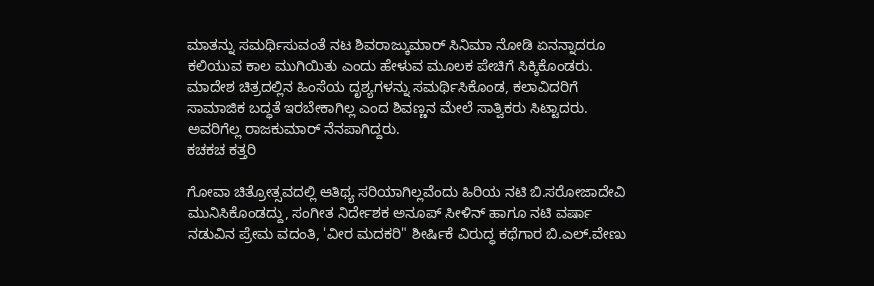ಮಾತನ್ನು ಸಮರ್ಥಿಸುವಂತೆ ನಟ ಶಿವರಾಜ್ಕುಮಾರ್ ಸಿನಿಮಾ ನೋಡಿ ಏನನ್ನಾದರೂ ಕಲಿಯುವ ಕಾಲ ಮುಗಿಯಿತು ಎಂದು ಹೇಳುವ ಮೂಲಕ ಪೇಚಿಗೆ ಸಿಕ್ಕಿಕೊಂಡರು. ಮಾದೇಶ ಚಿತ್ರದಲ್ಲಿನ ಹಿಂಸೆಯ ದೃಶ್ಯಗಳನ್ನು ಸಮರ್ಥಿಸಿಕೊಂಡ, ಕಲಾವಿದರಿಗೆ ಸಾಮಾಜಿಕ ಬದ್ಧತೆ ಇರಬೇಕಾಗಿಲ್ಲ ಎಂದ ಶಿವಣ್ಣನ ಮೇಲೆ ಸಾತ್ವಿಕರು ಸಿಟ್ಟಾದರು. ಅವರಿಗೆಲ್ಲ ರಾಜಕುಮಾರ್ ನೆನಪಾಗಿದ್ದರು.
ಕಚಕಚ ಕತ್ತರಿ

ಗೋವಾ ಚಿತ್ರೋತ್ಸವದಲ್ಲಿ ಆತಿಥ್ಯ ಸರಿಯಾಗಿಲ್ಲವೆಂದು ಹಿರಿಯ ನಟಿ ಬಿ.ಸರೋಜಾದೇವಿ ಮುನಿಸಿಕೊಂಡದ್ದು, ಸಂಗೀತ ನಿರ್ದೇಶಕ ಅನೂಪ್ ಸೀಳಿನ್ ಹಾಗೂ ನಟಿ ವರ್ಷಾ ನಡುವಿನ ಪ್ರೇಮ ವದಂತಿ, 'ವೀರ ಮದಕರಿ" ಶೀರ್ಷಿಕೆ ವಿರುದ್ಧ ಕಥೆಗಾರ ಬಿ.ಎಲ್.ವೇಣು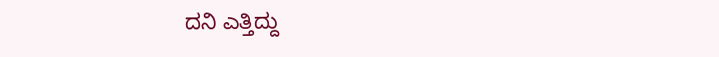ದನಿ ಎತ್ತಿದ್ದು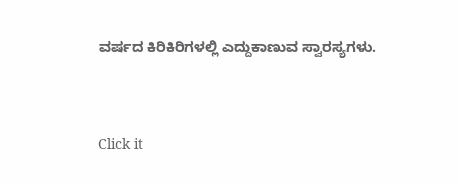ವರ್ಷದ ಕಿರಿಕಿರಿಗಳಲ್ಲಿ ಎದ್ದುಕಾಣುವ ಸ್ವಾರಸ್ಯಗಳು.


Click it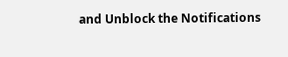and Unblock the Notifications